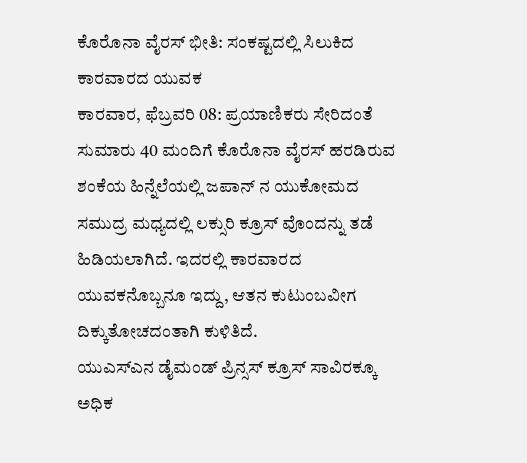ಕೊರೊನಾ ವೈರಸ್ ಭೀತಿ: ಸಂಕಷ್ಟದಲ್ಲಿ ಸಿಲುಕಿದ ಕಾರವಾರದ ಯುವಕ
ಕಾರವಾರ, ಫೆಬ್ರವರಿ 08: ಪ್ರಯಾಣಿಕರು ಸೇರಿದಂತೆ ಸುಮಾರು 40 ಮಂದಿಗೆ ಕೊರೊನಾ ವೈರಸ್ ಹರಡಿರುವ ಶಂಕೆಯ ಹಿನ್ನೆಲೆಯಲ್ಲಿ ಜಪಾನ್ ನ ಯುಕೋಮದ ಸಮುದ್ರ ಮಧ್ಯದಲ್ಲಿ ಲಕ್ಸುರಿ ಕ್ರೂಸ್ ವೊಂದನ್ನು ತಡೆ ಹಿಡಿಯಲಾಗಿದೆ. ಇದರಲ್ಲಿ ಕಾರವಾರದ ಯುವಕನೊಬ್ಬನೂ ಇದ್ದು, ಆತನ ಕುಟುಂಬವೀಗ ದಿಕ್ಕುತೋಚದಂತಾಗಿ ಕುಳಿತಿದೆ.
ಯುಎಸ್ಎನ ಡೈಮಂಡ್ ಪ್ರಿನ್ಸಸ್ ಕ್ರೂಸ್ ಸಾವಿರಕ್ಕೂ ಅಧಿಕ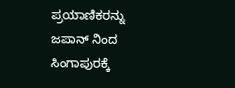ಪ್ರಯಾಣಿಕರನ್ನು ಜಪಾನ್ ನಿಂದ ಸಿಂಗಾಪುರಕ್ಕೆ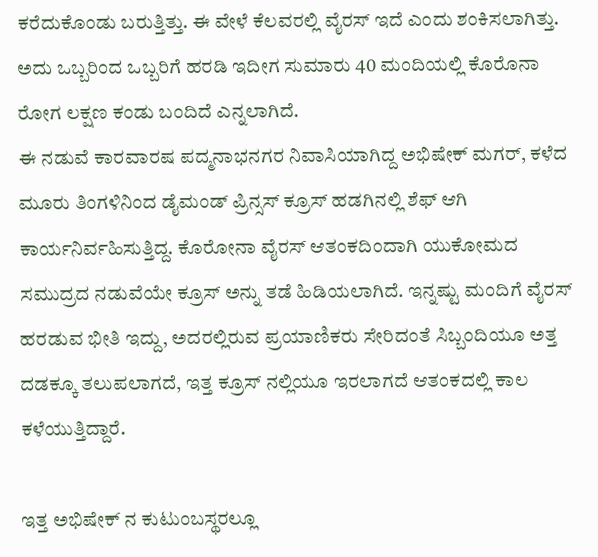ಕರೆದುಕೊಂಡು ಬರುತ್ತಿತ್ತು. ಈ ವೇಳೆ ಕೆಲವರಲ್ಲಿ ವೈರಸ್ ಇದೆ ಎಂದು ಶಂಕಿಸಲಾಗಿತ್ತು. ಅದು ಒಬ್ಬರಿಂದ ಒಬ್ಬರಿಗೆ ಹರಡಿ ಇದೀಗ ಸುಮಾರು 40 ಮಂದಿಯಲ್ಲಿ ಕೊರೊನಾ ರೋಗ ಲಕ್ಷಣ ಕಂಡು ಬಂದಿದೆ ಎನ್ನಲಾಗಿದೆ.
ಈ ನಡುವೆ ಕಾರವಾರಷ ಪದ್ಮನಾಭನಗರ ನಿವಾಸಿಯಾಗಿದ್ದ ಅಭಿಷೇಕ್ ಮಗರ್, ಕಳೆದ ಮೂರು ತಿಂಗಳಿನಿಂದ ಡೈಮಂಡ್ ಪ್ರಿನ್ಸಸ್ ಕ್ರೂಸ್ ಹಡಗಿನಲ್ಲಿ ಶೆಫ್ ಆಗಿ ಕಾರ್ಯನಿರ್ವಹಿಸುತ್ತಿದ್ದ. ಕೊರೋನಾ ವೈರಸ್ ಆತಂಕದಿಂದಾಗಿ ಯುಕೋಮದ ಸಮುದ್ರದ ನಡುವೆಯೇ ಕ್ರೂಸ್ ಅನ್ನು ತಡೆ ಹಿಡಿಯಲಾಗಿದೆ. ಇನ್ನಷ್ಟು ಮಂದಿಗೆ ವೈರಸ್ ಹರಡುವ ಭೀತಿ ಇದ್ದು, ಅದರಲ್ಲಿರುವ ಪ್ರಯಾಣಿಕರು ಸೇರಿದಂತೆ ಸಿಬ್ಬಂದಿಯೂ ಅತ್ತ ದಡಕ್ಕೂ ತಲುಪಲಾಗದೆ, ಇತ್ತ ಕ್ರೂಸ್ ನಲ್ಲಿಯೂ ಇರಲಾಗದೆ ಆತಂಕದಲ್ಲಿ ಕಾಲ ಕಳೆಯುತ್ತಿದ್ದಾರೆ.

ಇತ್ತ ಅಭಿಷೇಕ್ ನ ಕುಟುಂಬಸ್ಥರಲ್ಲೂ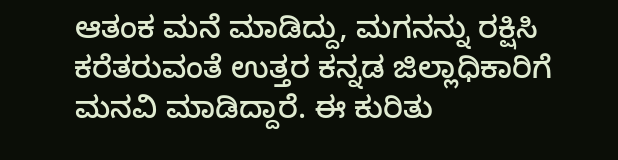ಆತಂಕ ಮನೆ ಮಾಡಿದ್ದು, ಮಗನನ್ನು ರಕ್ಷಿಸಿ ಕರೆತರುವಂತೆ ಉತ್ತರ ಕನ್ನಡ ಜಿಲ್ಲಾಧಿಕಾರಿಗೆ ಮನವಿ ಮಾಡಿದ್ದಾರೆ. ಈ ಕುರಿತು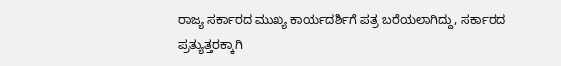ರಾಜ್ಯ ಸರ್ಕಾರದ ಮುಖ್ಯ ಕಾರ್ಯದರ್ಶಿಗೆ ಪತ್ರ ಬರೆಯಲಾಗಿದ್ದು, ಸರ್ಕಾರದ ಪ್ರತ್ಯುತ್ತರಕ್ಕಾಗಿ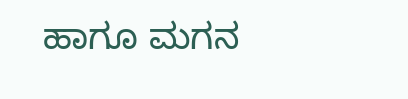ಹಾಗೂ ಮಗನ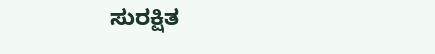ಸುರಕ್ಷಿತ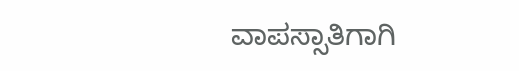ವಾಪಸ್ಸಾತಿಗಾಗಿ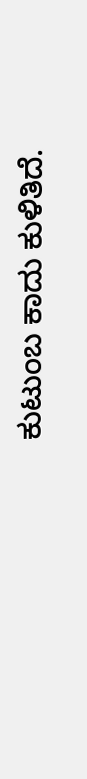ಕುಟುಂಬ ಕಾದು ಕುಳಿತಿದೆ.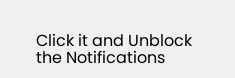Click it and Unblock the Notifications